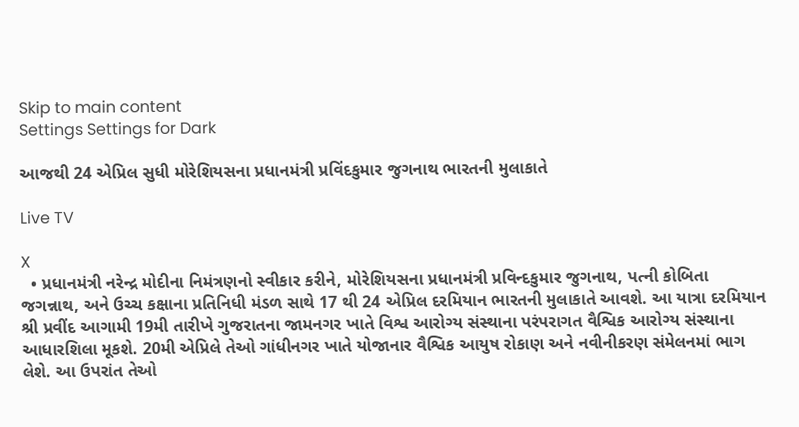Skip to main content
Settings Settings for Dark

આજથી 24 એપ્રિલ સુધી મોરેશિયસના પ્રધાનમંત્રી પ્રવિંદકુમાર જુગનાથ ભારતની મુલાકાતે

Live TV

X
  • પ્રધાનમંત્રી નરેન્દ્ર મોદીના નિમંત્રણનો સ્વીકાર કરીને, મોરેશિયસના પ્રધાનમંત્રી પ્રવિન્દકુમાર જુગનાથ, પત્ની કોબિતા જગન્નાથ, અને ઉચ્ચ કક્ષાના પ્રતિનિધી મંડળ સાથે 17 થી 24 એપ્રિલ દરમિયાન ભારતની મુલાકાતે આવશે. આ યાત્રા દરમિયાન શ્રી પ્રવીંદ આગામી 19મી તારીખે ગુજરાતના જામનગર ખાતે વિશ્વ આરોગ્ય સંસ્થાના પરંપરાગત વૈશ્વિક આરોગ્ય સંસ્થાના આધારશિલા મૂકશે. 20મી એપ્રિલે તેઓ ગાંધીનગર ખાતે યોજાનાર વૈશ્વિક આયુષ રોકાણ અને નવીનીકરણ સંમેલનમાં ભાગ લેશે. આ ઉપરાંત તેઓ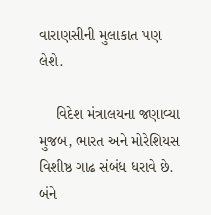વારાણસીની મુલાકાત પણ લેશે.

    વિદેશ મંત્રાલયના જણાવ્યા મુજબ, ભારત અને મોરેશિયસ વિશીષ્ઠ ગાઢ સંબંધ ધરાવે છે. બંને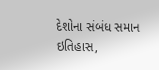દેશોના સંબંધ સમાન ઇતિહાસ,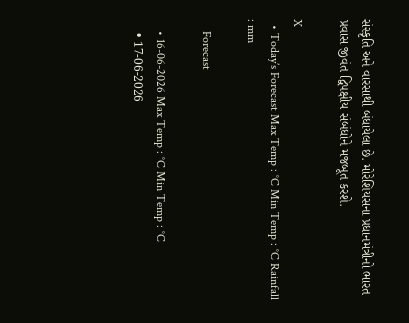સંસ્કૃતિ અને વારસાથી બંધાયેલા છે. મોરેશિયસના પ્રધાનમંત્રીનો ભારત પ્રવાસ જીવંત દ્વિપક્ષીય સંબંધોને મજબૂત કરશે.

X
  • Today’s Forecast Max Temp : °C Min Temp : °C Rainfall : mm

    Forecast

    • 16-06-2026 Max Temp : °C Min Temp : °C
    • 17-06-2026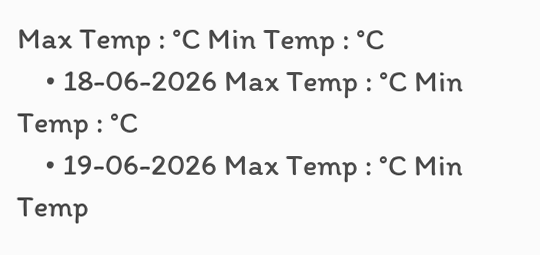Max Temp : °C Min Temp : °C
    • 18-06-2026 Max Temp : °C Min Temp : °C
    • 19-06-2026 Max Temp : °C Min Temp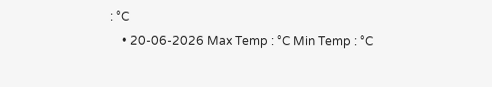: °C
    • 20-06-2026 Max Temp : °C Min Temp : °C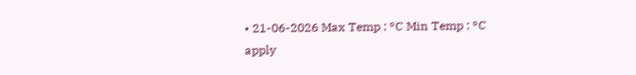• 21-06-2026 Max Temp : °C Min Temp : °C
apply